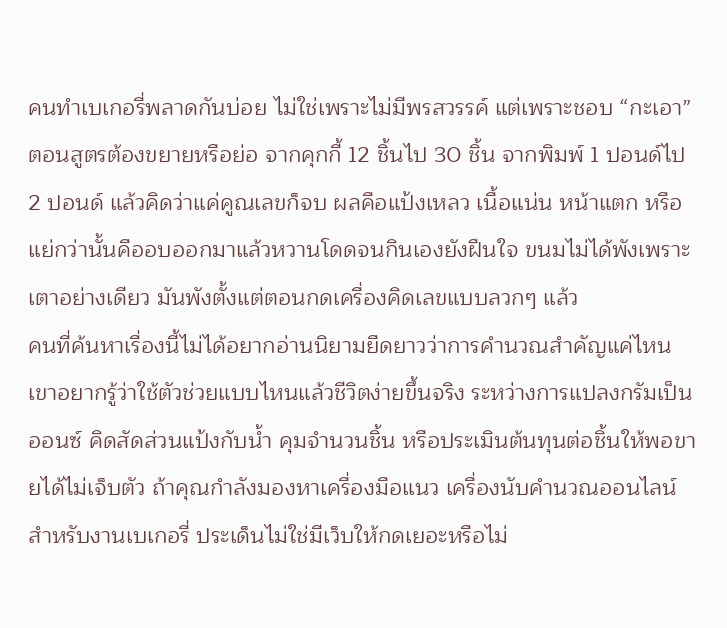คนทำเบเกอรี่พลาดกันบ่อย ไม่ใช่เพราะไม่มีพรสวรรค์ แต่เพราะชอบ “กะเอา” ตอนสูตรต้องขยายหรือย่อ จากคุกกี้ 12 ชิ้นไป 30 ชิ้น จากพิมพ์ 1 ปอนด์ไป 2 ปอนด์ แล้วคิดว่าแค่คูณเลขก็จบ ผลคือแป้งเหลว เนื้อแน่น หน้าแตก หรือแย่กว่านั้นคืออบออกมาแล้วหวานโดดจนกินเองยังฝืนใจ ขนมไม่ได้พังเพราะเตาอย่างเดียว มันพังตั้งแต่ตอนกดเครื่องคิดเลขแบบลวกๆ แล้ว
คนที่ค้นหาเรื่องนี้ไม่ได้อยากอ่านนิยามยืดยาวว่าการคำนวณสำคัญแค่ไหน เขาอยากรู้ว่าใช้ตัวช่วยแบบไหนแล้วชีวิตง่ายขึ้นจริง ระหว่างการแปลงกรัมเป็นออนซ์ คิดสัดส่วนแป้งกับน้ำ คุมจำนวนชิ้น หรือประเมินต้นทุนต่อชิ้นให้พอขายได้ไม่เจ็บตัว ถ้าคุณกำลังมองหาเครื่องมือแนว เครื่องนับคำนวณออนไลน์ สำหรับงานเบเกอรี่ ประเด็นไม่ใช่มีเว็บให้กดเยอะหรือไม่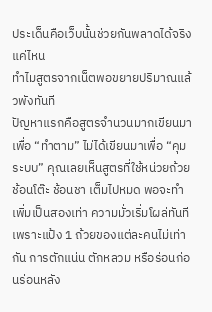ประเด็นคือเว็บนั้นช่วยกันพลาดได้จริงแค่ไหน
ทำไมสูตรจากเน็ตพอขยายปริมาณแล้วพังทันที
ปัญหาแรกคือสูตรจำนวนมากเขียนมาเพื่อ “ทำตาม” ไม่ได้เขียนมาเพื่อ “คุมระบบ” คุณเลยเห็นสูตรที่ใช้หน่วยถ้วย ช้อนโต๊ะ ช้อนชา เต็มไปหมด พอจะทำเพิ่มเป็นสองเท่า ความมั่วเริ่มโผล่ทันที เพราะแป้ง 1 ถ้วยของแต่ละคนไม่เท่ากัน การตักแน่น ตักหลวม หรือร่อนก่อนร่อนหลัง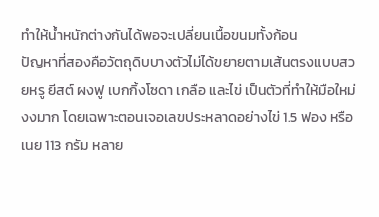ทำให้น้ำหนักต่างกันได้พอจะเปลี่ยนเนื้อขนมทั้งก้อน
ปัญหาที่สองคือวัตถุดิบบางตัวไม่ได้ขยายตามเส้นตรงแบบสวยหรู ยีสต์ ผงฟู เบกกิ้งโซดา เกลือ และไข่ เป็นตัวที่ทำให้มือใหม่งงมาก โดยเฉพาะตอนเจอเลขประหลาดอย่างไข่ 1.5 ฟอง หรือเนย 113 กรัม หลาย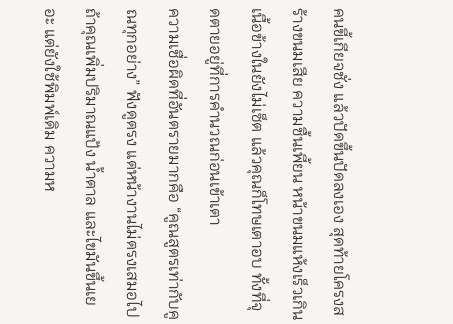คนขี้เกียจชั่ง แล้วปัดขึ้นปัดลงเอง สุดท้ายโครงสร้างขนมเสีย ความชื้นเพี้ยน หน้าขนมแห้งเร็วเกิน เนื้อข้างในยังไม่เซ็ต แล้วคุณก็โทษเตาอบ ทั้งที่จุดตายอยู่ที่การคำนวณก่อนเข้าเตา
ความเชื่อผิดที่อันตรายมากคือ “คูณสูตรเท่ากับคูณทุกอย่าง” ฟังดูตรง แต่หน้างานไม่ตรงเสมอไป ถ้าคุณเพิ่มปริมาณแป้ง น้ำตาล และไขมันขึ้นเยอะ แต่ยังใช้พิมพ์เดิม ความห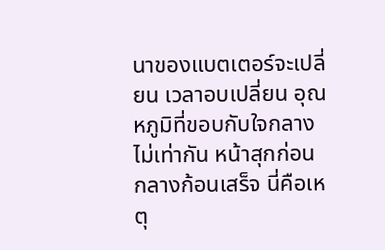นาของแบตเตอร์จะเปลี่ยน เวลาอบเปลี่ยน อุณหภูมิที่ขอบกับใจกลางไม่เท่ากัน หน้าสุกก่อนกลางก้อนเสร็จ นี่คือเหตุ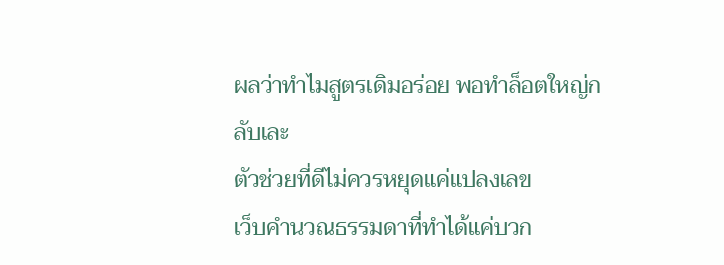ผลว่าทำไมสูตรเดิมอร่อย พอทำล็อตใหญ่กลับเละ
ตัวช่วยที่ดีไม่ควรหยุดแค่แปลงเลข
เว็บคำนวณธรรมดาที่ทำได้แค่บวก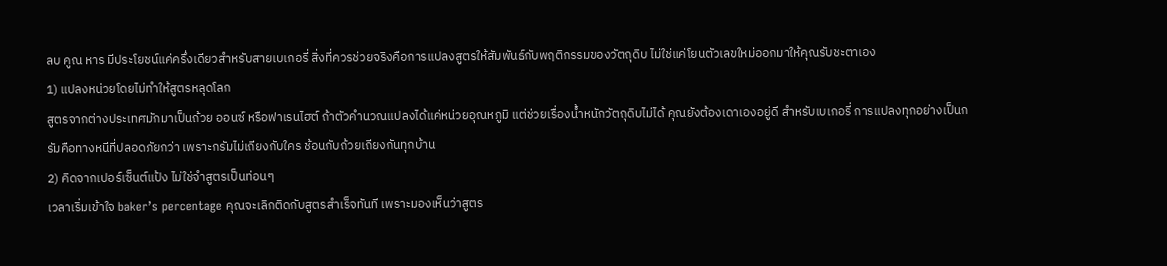ลบ คูณ หาร มีประโยชน์แค่ครึ่งเดียวสำหรับสายเบเกอรี่ สิ่งที่ควรช่วยจริงคือการแปลงสูตรให้สัมพันธ์กับพฤติกรรมของวัตถุดิบ ไม่ใช่แค่โยนตัวเลขใหม่ออกมาให้คุณรับชะตาเอง
1) แปลงหน่วยโดยไม่ทำให้สูตรหลุดโลก
สูตรจากต่างประเทศมักมาเป็นถ้วย ออนซ์ หรือฟาเรนไฮต์ ถ้าตัวคำนวณแปลงได้แค่หน่วยอุณหภูมิ แต่ช่วยเรื่องน้ำหนักวัตถุดิบไม่ได้ คุณยังต้องเดาเองอยู่ดี สำหรับเบเกอรี่ การแปลงทุกอย่างเป็นกรัมคือทางหนีที่ปลอดภัยกว่า เพราะกรัมไม่เถียงกับใคร ช้อนกับถ้วยเถียงกันทุกบ้าน
2) คิดจากเปอร์เซ็นต์แป้ง ไม่ใช่จำสูตรเป็นท่อนๆ
เวลาเริ่มเข้าใจ baker’s percentage คุณจะเลิกติดกับสูตรสำเร็จทันที เพราะมองเห็นว่าสูตร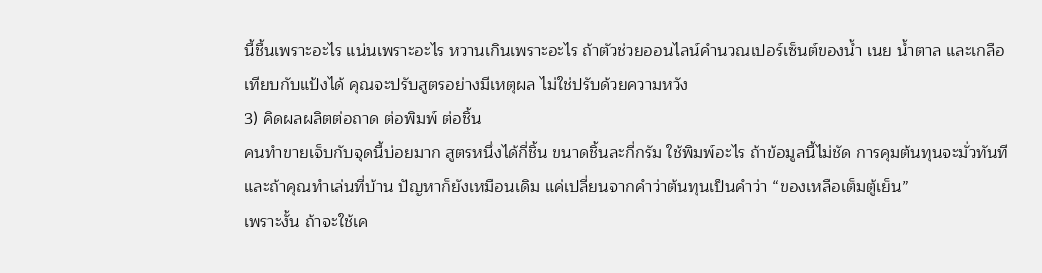นี้ชื้นเพราะอะไร แน่นเพราะอะไร หวานเกินเพราะอะไร ถ้าตัวช่วยออนไลน์คำนวณเปอร์เซ็นต์ของน้ำ เนย น้ำตาล และเกลือเทียบกับแป้งได้ คุณจะปรับสูตรอย่างมีเหตุผล ไม่ใช่ปรับด้วยความหวัง
3) คิดผลผลิตต่อถาด ต่อพิมพ์ ต่อชิ้น
คนทำขายเจ็บกับจุดนี้บ่อยมาก สูตรหนึ่งได้กี่ชิ้น ขนาดชิ้นละกี่กรัม ใช้พิมพ์อะไร ถ้าข้อมูลนี้ไม่ชัด การคุมต้นทุนจะมั่วทันที และถ้าคุณทำเล่นที่บ้าน ปัญหาก็ยังเหมือนเดิม แค่เปลี่ยนจากคำว่าต้นทุนเป็นคำว่า “ของเหลือเต็มตู้เย็น”
เพราะงั้น ถ้าจะใช้เค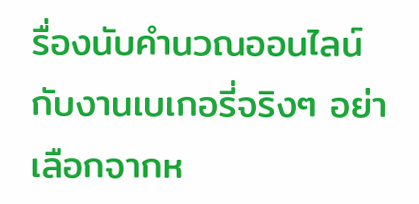รื่องนับคำนวณออนไลน์กับงานเบเกอรี่จริงๆ อย่าเลือกจากห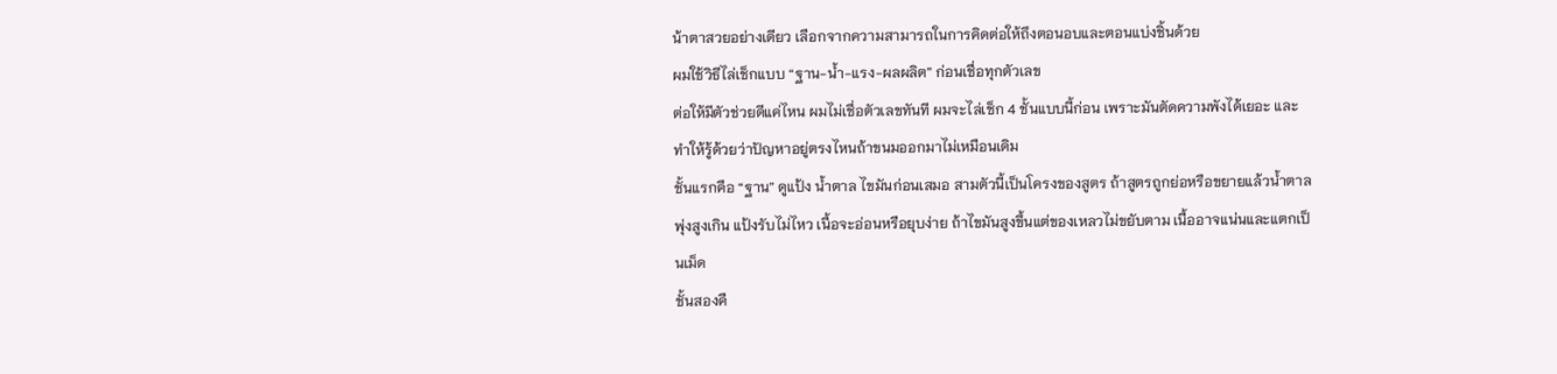น้าตาสวยอย่างเดียว เลือกจากความสามารถในการคิดต่อให้ถึงตอนอบและตอนแบ่งชิ้นด้วย
ผมใช้วิธีไล่เช็กแบบ “ฐาน-น้ำ-แรง-ผลผลิต” ก่อนเชื่อทุกตัวเลข
ต่อให้มีตัวช่วยดีแค่ไหน ผมไม่เชื่อตัวเลขทันที ผมจะไล่เช็ก 4 ชั้นแบบนี้ก่อน เพราะมันตัดความพังได้เยอะ และทำให้รู้ด้วยว่าปัญหาอยู่ตรงไหนถ้าขนมออกมาไม่เหมือนเดิม
ชั้นแรกคือ “ฐาน” ดูแป้ง น้ำตาล ไขมันก่อนเสมอ สามตัวนี้เป็นโครงของสูตร ถ้าสูตรถูกย่อหรือขยายแล้วน้ำตาลพุ่งสูงเกิน แป้งรับไม่ไหว เนื้อจะอ่อนหรือยุบง่าย ถ้าไขมันสูงขึ้นแต่ของเหลวไม่ขยับตาม เนื้ออาจแน่นและแตกเป็นเม็ด
ชั้นสองคื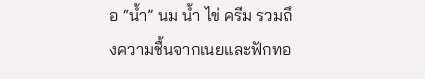อ “น้ำ” นม น้ำ ไข่ ครีม รวมถึงความชื้นจากเนยและฟักทอ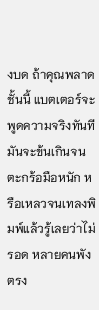งบด ถ้าคุณพลาดชั้นนี้ แบตเตอร์จะพูดความจริงทันที มันจะข้นเกินจนตะกร้อมือหนัก หรือเหลวจนเทลงพิมพ์แล้วรู้เลยว่าไม่รอด หลายคนพังตรง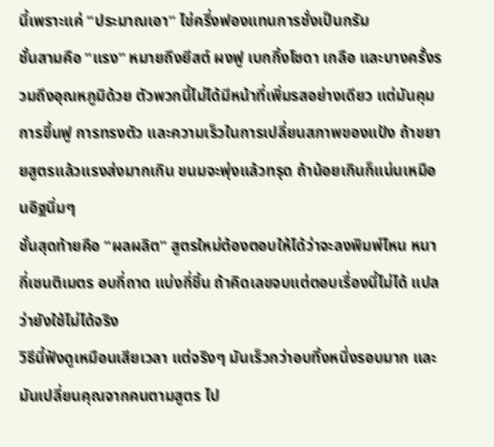นี้เพราะแค่ “ประมาณเอา” ไข่ครึ่งฟองแทนการชั่งเป็นกรัม
ชั้นสามคือ “แรง” หมายถึงยีสต์ ผงฟู เบกกิ้งโซดา เกลือ และบางครั้งรวมถึงอุณหภูมิด้วย ตัวพวกนี้ไม่ได้มีหน้าที่เพิ่มรสอย่างเดียว แต่มันคุมการขึ้นฟู การทรงตัว และความเร็วในการเปลี่ยนสภาพของแป้ง ถ้าขยายสูตรแล้วแรงส่งมากเกิน ขนมจะพุ่งแล้วทรุด ถ้าน้อยเกินก็แน่นเหมือนอิฐนิ่มๆ
ชั้นสุดท้ายคือ “ผลผลิต” สูตรใหม่ต้องตอบให้ได้ว่าจะลงพิมพ์ไหน หนากี่เซนติเมตร อบกี่ถาด แบ่งกี่ชิ้น ถ้าคิดเลขจบแต่ตอบเรื่องนี้ไม่ได้ แปลว่ายังใช้ไม่ได้จริง
วิธีนี้ฟังดูเหมือนเสียเวลา แต่จริงๆ มันเร็วกว่าอบทิ้งหนึ่งรอบมาก และมันเปลี่ยนคุณจากคนตามสูตร ไป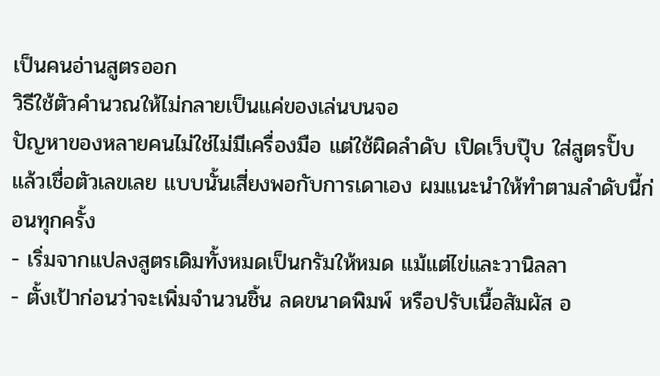เป็นคนอ่านสูตรออก
วิธีใช้ตัวคำนวณให้ไม่กลายเป็นแค่ของเล่นบนจอ
ปัญหาของหลายคนไม่ใช่ไม่มีเครื่องมือ แต่ใช้ผิดลำดับ เปิดเว็บปุ๊บ ใส่สูตรปั๊บ แล้วเชื่อตัวเลขเลย แบบนั้นเสี่ยงพอกับการเดาเอง ผมแนะนำให้ทำตามลำดับนี้ก่อนทุกครั้ง
- เริ่มจากแปลงสูตรเดิมทั้งหมดเป็นกรัมให้หมด แม้แต่ไข่และวานิลลา
- ตั้งเป้าก่อนว่าจะเพิ่มจำนวนชิ้น ลดขนาดพิมพ์ หรือปรับเนื้อสัมผัส อ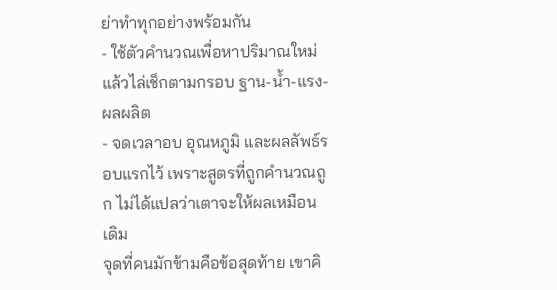ย่าทำทุกอย่างพร้อมกัน
- ใช้ตัวคำนวณเพื่อหาปริมาณใหม่ แล้วไล่เช็กตามกรอบ ฐาน-น้ำ-แรง-ผลผลิต
- จดเวลาอบ อุณหภูมิ และผลลัพธ์รอบแรกไว้ เพราะสูตรที่ถูกคำนวณถูก ไม่ได้แปลว่าเตาจะให้ผลเหมือนเดิม
จุดที่คนมักข้ามคือข้อสุดท้าย เขาคิ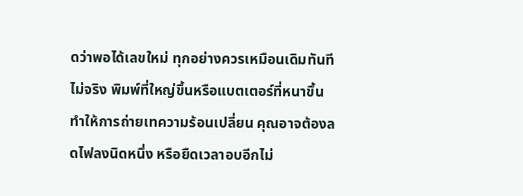ดว่าพอได้เลขใหม่ ทุกอย่างควรเหมือนเดิมทันที ไม่จริง พิมพ์ที่ใหญ่ขึ้นหรือแบตเตอร์ที่หนาขึ้น ทำให้การถ่ายเทความร้อนเปลี่ยน คุณอาจต้องลดไฟลงนิดหนึ่ง หรือยืดเวลาอบอีกไม่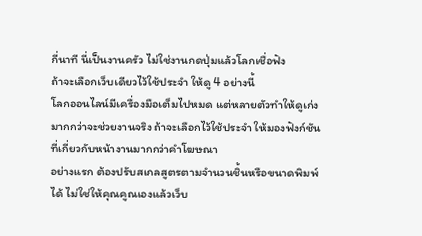กี่นาที นี่เป็นงานครัว ไม่ใช่งานกดปุ่มแล้วโลกเชื่อฟัง
ถ้าจะเลือกเว็บเดียวไว้ใช้ประจำ ให้ดู 4 อย่างนี้
โลกออนไลน์มีเครื่องมือเต็มไปหมด แต่หลายตัวทำให้ดูเก่งมากกว่าจะช่วยงานจริง ถ้าจะเลือกไว้ใช้ประจำ ให้มองฟังก์ชันที่เกี่ยวกับหน้างานมากกว่าคำโฆษณา
อย่างแรก ต้องปรับสเกลสูตรตามจำนวนชิ้นหรือขนาดพิมพ์ได้ ไม่ใช่ให้คุณคูณเองแล้วเว็บ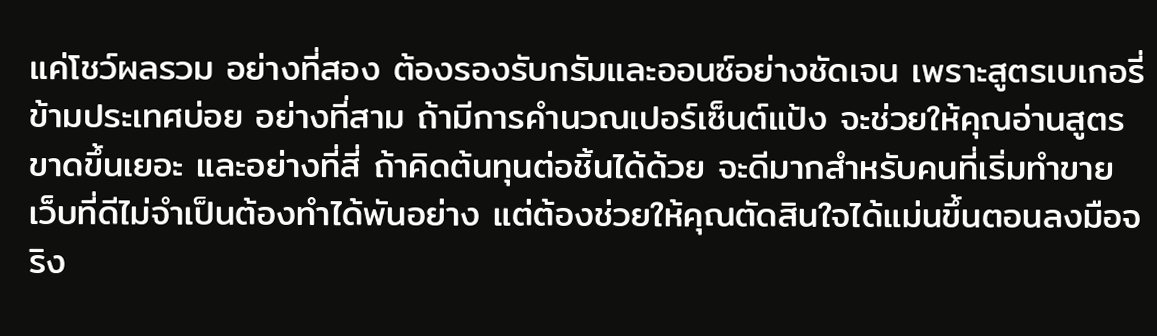แค่โชว์ผลรวม อย่างที่สอง ต้องรองรับกรัมและออนซ์อย่างชัดเจน เพราะสูตรเบเกอรี่ข้ามประเทศบ่อย อย่างที่สาม ถ้ามีการคำนวณเปอร์เซ็นต์แป้ง จะช่วยให้คุณอ่านสูตรขาดขึ้นเยอะ และอย่างที่สี่ ถ้าคิดต้นทุนต่อชิ้นได้ด้วย จะดีมากสำหรับคนที่เริ่มทำขาย
เว็บที่ดีไม่จำเป็นต้องทำได้พันอย่าง แต่ต้องช่วยให้คุณตัดสินใจได้แม่นขึ้นตอนลงมือจริง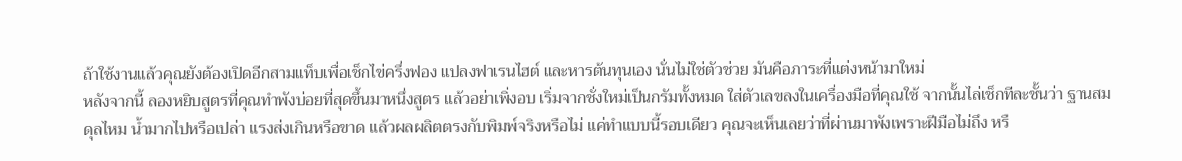ถ้าใช้งานแล้วคุณยังต้องเปิดอีกสามแท็บเพื่อเช็กไข่ครึ่งฟอง แปลงฟาเรนไฮต์ และหารต้นทุนเอง นั่นไม่ใช่ตัวช่วย มันคือภาระที่แต่งหน้ามาใหม่
หลังจากนี้ ลองหยิบสูตรที่คุณทำพังบ่อยที่สุดขึ้นมาหนึ่งสูตร แล้วอย่าเพิ่งอบ เริ่มจากชั่งใหม่เป็นกรัมทั้งหมด ใส่ตัวเลขลงในเครื่องมือที่คุณใช้ จากนั้นไล่เช็กทีละชั้นว่า ฐานสมดุลไหม น้ำมากไปหรือเปล่า แรงส่งเกินหรือขาด แล้วผลผลิตตรงกับพิมพ์จริงหรือไม่ แค่ทำแบบนี้รอบเดียว คุณจะเห็นเลยว่าที่ผ่านมาพังเพราะฝีมือไม่ถึง หรื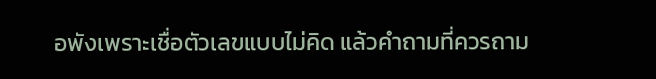อพังเพราะเชื่อตัวเลขแบบไม่คิด แล้วคำถามที่ควรถาม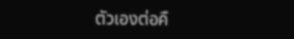ตัวเองต่อคื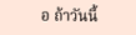อ ถ้าวันนี้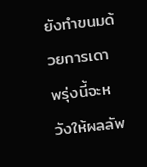ยังทำขนมด้วยการเดา พรุ่งนี้จะหวังให้ผลลัพ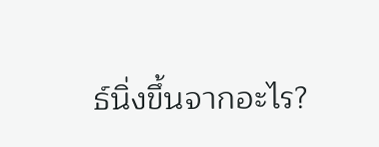ธ์นิ่งขึ้นจากอะไร?